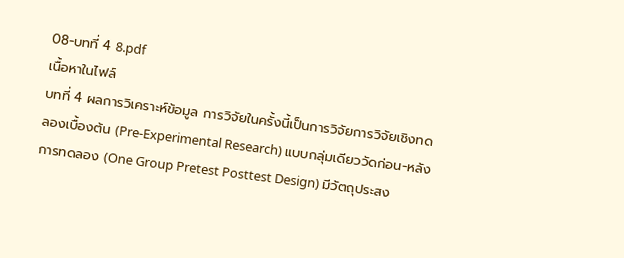08-บทที่ 4 8.pdf
เนื้อหาในไฟล์
บทที่ 4 ผลการวิเคราะห์ข้อมูล การวิจัยในครั้งนี้เป็นการวิจัยการวิจัยเชิงทดลองเบื้องต้น (Pre-Experimental Research) แบบกลุ่มเดียววัดก่อน-หลังการทดลอง (One Group Pretest Posttest Design) มีวัตถุประสง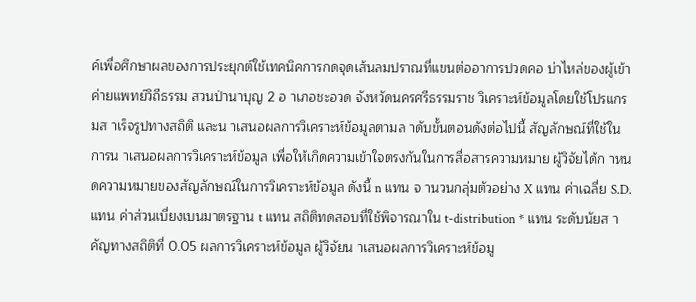ค์เพื่อศึกษาผลของการประยุกต์ใช้เทคนิคการกดจุดเส้นลมปราณที่แขนต่ออาการปวดคอ บ่าไหล่ของผู้เข้าค่ายแพทย์วิถีธรรม สวนป่านาบุญ 2 อ าเภอชะอวด จังหวัดนครศรีธรรมราช วิเคราะห์ข้อมูลโดยใช้โปรแกรมส าเร็จรูปทางสถิติ และน าเสนอผลการวิเคราะห์ข้อมูลตามล าดับขั้นตอนดังต่อไปนี้ สัญลักษณ์ที่ใช้ในการน าเสนอผลการวิเคราะห์ข้อมูล เพื่อให้เกิดความเข้าใจตรงกันในการสื่อสารความหมาย ผู้วิจัยได้ก าหนดความหมายของสัญลักษณ์ในการวิเคราะห์ข้อมูล ดังนี้ n แทน จ านวนกลุ่มตัวอย่าง X แทน ค่าเฉลี่ย S.D. แทน ค่าส่วนเบี่ยงเบนมาตรฐาน t แทน สถิติทดสอบที่ใช้พิจารณาใน t-distribution * แทน ระดับนัยส าคัญทางสถิติที่ 0.05 ผลการวิเคราะห์ข้อมูล ผู้วิจัยน าเสนอผลการวิเคราะห์ข้อมู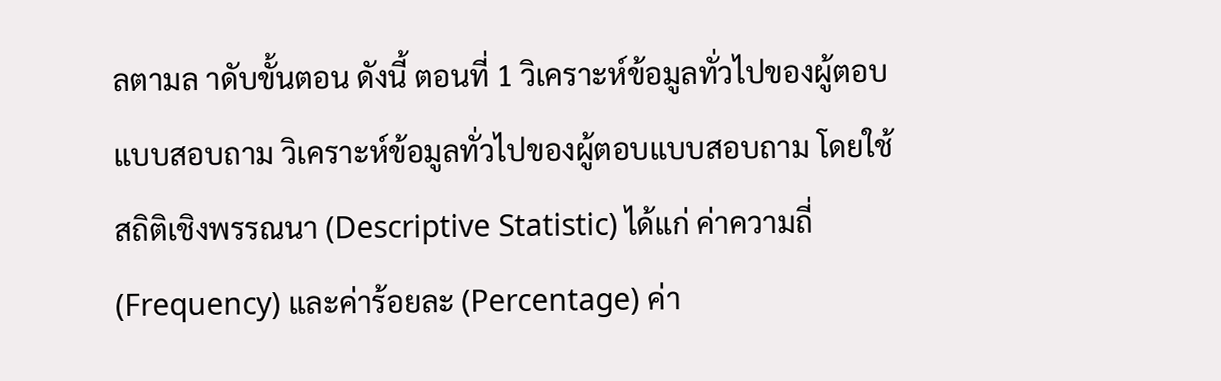ลตามล าดับขั้นตอน ดังนี้ ตอนที่ 1 วิเคราะห์ข้อมูลทั่วไปของผู้ตอบแบบสอบถาม วิเคราะห์ข้อมูลทั่วไปของผู้ตอบแบบสอบถาม โดยใช้สถิติเชิงพรรณนา (Descriptive Statistic) ได้แก่ ค่าความถี่ (Frequency) และค่าร้อยละ (Percentage) ค่า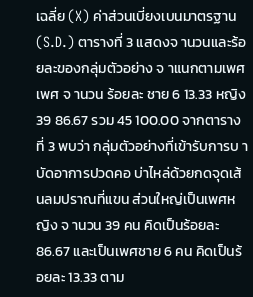เฉลี่ย (X) ค่าส่วนเบี่ยงเบนมาตรฐาน (S.D.) ตารางที่ 3 แสดงจ านวนและร้อยละของกลุ่มตัวอย่าง จ าแนกตามเพศ เพศ จ านวน ร้อยละ ชาย 6 13.33 หญิง 39 86.67 รวม 45 100.00 จากตารางที่ 3 พบว่า กลุ่มตัวอย่างที่เข้ารับการบ าบัดอาการปวดคอ บ่าไหล่ด้วยกดจุดเส้นลมปราณที่แขน ส่วนใหญ่เป็นเพศหญิง จ านวน 39 คน คิดเป็นร้อยละ 86.67 และเป็นเพศชาย 6 คน คิดเป็นร้อยละ 13.33 ตาม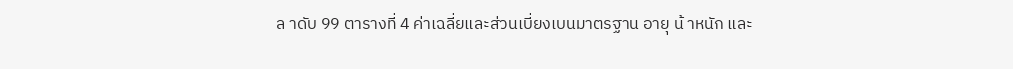ล าดับ 99 ตารางที่ 4 ค่าเฉลี่ยและส่วนเบี่ยงเบนมาตรฐาน อายุ น้ าหนัก และ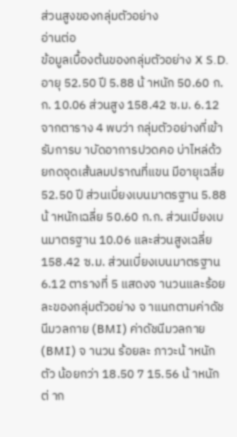ส่วนสูงของกลุ่มตัวอย่าง
อ่านต่อ
ข้อมูลเบื้องต้นของกลุ่มตัวอย่าง X S.D. อายุ 52.50 ปี 5.88 น้ าหนัก 50.60 ก.ก. 10.06 ส่วนสูง 158.42 ซ.ม. 6.12 จากตาราง 4 พบว่า กลุ่มตัวอย่างที่เข้ารับการบ าบัดอาการปวดคอ บ่าไหล่ด้วยกดจุดเส้นลมปราณที่แขน มีอายุเฉลี่ย 52.50 ปี ส่วนเบี่ยงเบนมาตรฐาน 5.88 น้ าหนักเฉลี่ย 50.60 ก.ก. ส่วนเบี่ยงเบนมาตรฐาน 10.06 และส่วนสูงเฉลี่ย 158.42 ซ.ม. ส่วนเบี่ยงเบนมาตรฐาน 6.12 ตารางที่ 5 แสดงจ านวนและร้อยละของกลุ่มตัวอย่าง จ าแนกตามค่าดัชนีมวลกาย (BMI) ค่าดัชนีมวลกาย (BMI) จ านวน ร้อยละ ภาวะน้ าหนักตัว น้อยกว่า 18.50 7 15.56 น้ าหนักต่ าก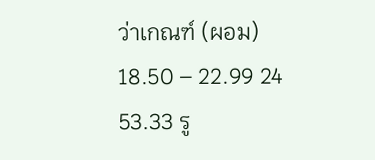ว่าเกณฑ์ (ผอม) 18.50 – 22.99 24 53.33 รู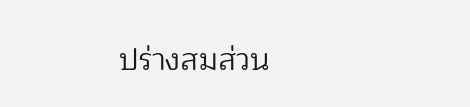ปร่างสมส่วน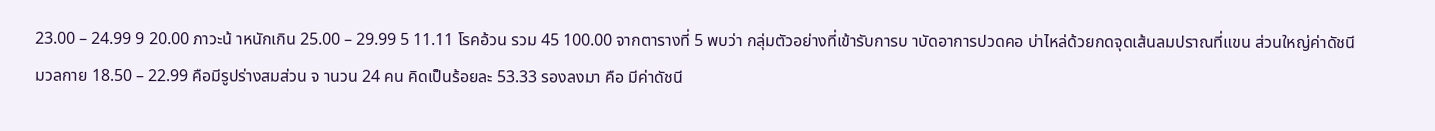23.00 – 24.99 9 20.00 ภาวะน้ าหนักเกิน 25.00 – 29.99 5 11.11 โรคอ้วน รวม 45 100.00 จากตารางที่ 5 พบว่า กลุ่มตัวอย่างที่เข้ารับการบ าบัดอาการปวดคอ บ่าไหล่ด้วยกดจุดเส้นลมปราณที่แขน ส่วนใหญ่ค่าดัชนีมวลกาย 18.50 – 22.99 คือมีรูปร่างสมส่วน จ านวน 24 คน คิดเป็นร้อยละ 53.33 รองลงมา คือ มีค่าดัชนี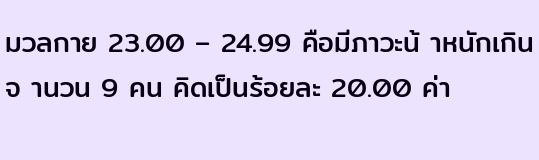มวลกาย 23.00 – 24.99 คือมีภาวะน้ าหนักเกิน จ านวน 9 คน คิดเป็นร้อยละ 20.00 ค่า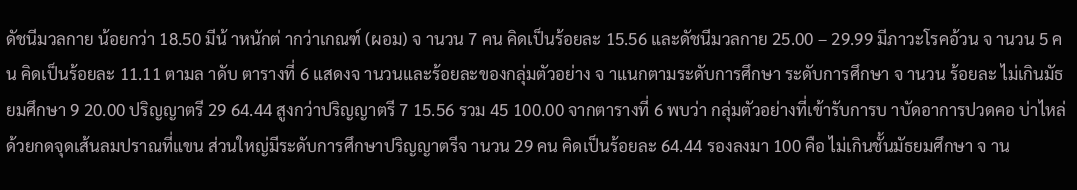ดัชนีมวลกาย น้อยกว่า 18.50 มีน้ าหนักต่ ากว่าเกณฑ์ (ผอม) จ านวน 7 คน คิดเป็นร้อยละ 15.56 และดัชนีมวลกาย 25.00 – 29.99 มีภาวะโรคอ้วน จ านวน 5 คน คิดเป็นร้อยละ 11.11 ตามล าดับ ตารางที่ 6 แสดงจ านวนและร้อยละของกลุ่มตัวอย่าง จ าแนกตามระดับการศึกษา ระดับการศึกษา จ านวน ร้อยละ ไม่เกินมัธยมศึกษา 9 20.00 ปริญญาตรี 29 64.44 สูงกว่าปริญญาตรี 7 15.56 รวม 45 100.00 จากตารางที่ 6 พบว่า กลุ่มตัวอย่างที่เข้ารับการบ าบัดอาการปวดคอ บ่าไหล่ด้วยกดจุดเส้นลมปราณที่แขน ส่วนใหญ่มีระดับการศึกษาปริญญาตรีจ านวน 29 คน คิดเป็นร้อยละ 64.44 รองลงมา 100 คือ ไม่เกินชั้นมัธยมศึกษา จ าน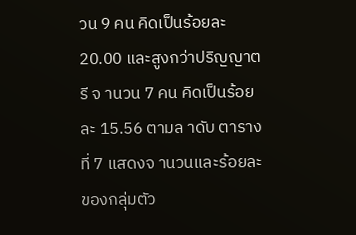วน 9 คน คิดเป็นร้อยละ 20.00 และสูงกว่าปริญญาตรี จ านวน 7 คน คิดเป็นร้อยละ 15.56 ตามล าดับ ตารางที่ 7 แสดงจ านวนและร้อยละของกลุ่มตัว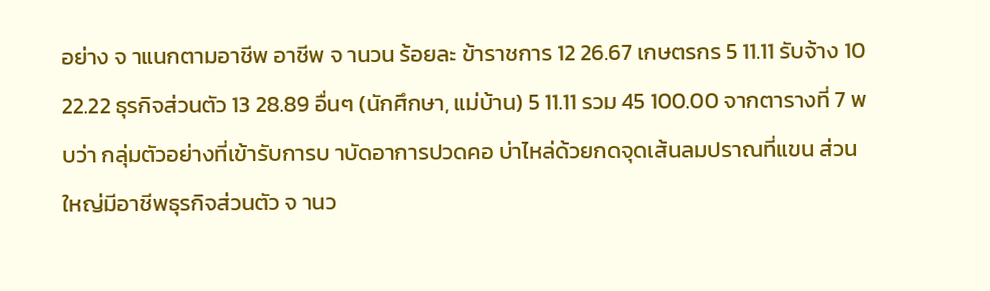อย่าง จ าแนกตามอาชีพ อาชีพ จ านวน ร้อยละ ข้าราชการ 12 26.67 เกษตรกร 5 11.11 รับจ้าง 10 22.22 ธุรกิจส่วนตัว 13 28.89 อื่นๆ (นักศึกษา, แม่บ้าน) 5 11.11 รวม 45 100.00 จากตารางที่ 7 พบว่า กลุ่มตัวอย่างที่เข้ารับการบ าบัดอาการปวดคอ บ่าไหล่ด้วยกดจุดเส้นลมปราณที่แขน ส่วนใหญ่มีอาชีพธุรกิจส่วนตัว จ านว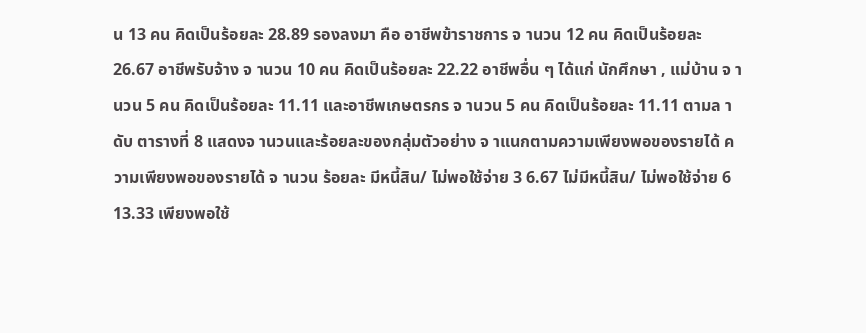น 13 คน คิดเป็นร้อยละ 28.89 รองลงมา คือ อาชีพข้าราชการ จ านวน 12 คน คิดเป็นร้อยละ 26.67 อาชีพรับจ้าง จ านวน 10 คน คิดเป็นร้อยละ 22.22 อาชีพอื่น ๆ ได้แก่ นักศึกษา , แม่บ้าน จ านวน 5 คน คิดเป็นร้อยละ 11.11 และอาชีพเกษตรกร จ านวน 5 คน คิดเป็นร้อยละ 11.11 ตามล าดับ ตารางที่ 8 แสดงจ านวนและร้อยละของกลุ่มตัวอย่าง จ าแนกตามความเพียงพอของรายได้ ความเพียงพอของรายได้ จ านวน ร้อยละ มีหนี้สิน/ ไม่พอใช้จ่าย 3 6.67 ไม่มีหนี้สิน/ ไม่พอใช้จ่าย 6 13.33 เพียงพอใช้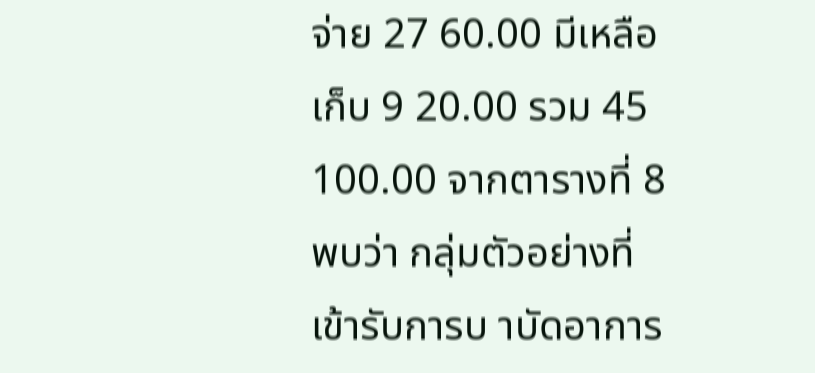จ่าย 27 60.00 มีเหลือเก็บ 9 20.00 รวม 45 100.00 จากตารางที่ 8 พบว่า กลุ่มตัวอย่างที่เข้ารับการบ าบัดอาการ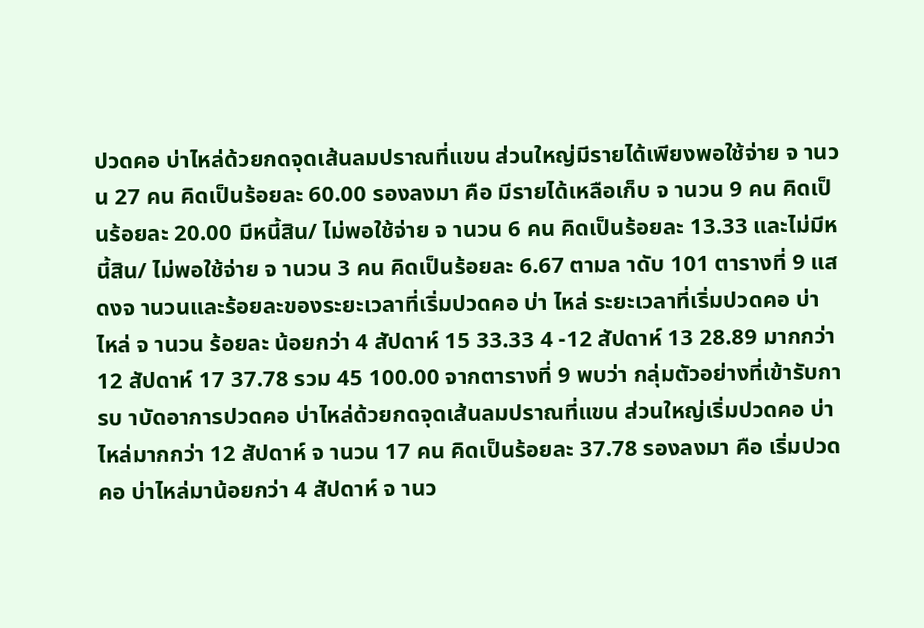ปวดคอ บ่าไหล่ด้วยกดจุดเส้นลมปราณที่แขน ส่วนใหญ่มีรายได้เพียงพอใช้จ่าย จ านวน 27 คน คิดเป็นร้อยละ 60.00 รองลงมา คือ มีรายได้เหลือเก็บ จ านวน 9 คน คิดเป็นร้อยละ 20.00 มีหนี้สิน/ ไม่พอใช้จ่าย จ านวน 6 คน คิดเป็นร้อยละ 13.33 และไม่มีหนี้สิน/ ไม่พอใช้จ่าย จ านวน 3 คน คิดเป็นร้อยละ 6.67 ตามล าดับ 101 ตารางที่ 9 แสดงจ านวนและร้อยละของระยะเวลาที่เริ่มปวดคอ บ่า ไหล่ ระยะเวลาที่เริ่มปวดคอ บ่า ไหล่ จ านวน ร้อยละ น้อยกว่า 4 สัปดาห์ 15 33.33 4 -12 สัปดาห์ 13 28.89 มากกว่า 12 สัปดาห์ 17 37.78 รวม 45 100.00 จากตารางที่ 9 พบว่า กลุ่มตัวอย่างที่เข้ารับการบ าบัดอาการปวดคอ บ่าไหล่ด้วยกดจุดเส้นลมปราณที่แขน ส่วนใหญ่เริ่มปวดคอ บ่าไหล่มากกว่า 12 สัปดาห์ จ านวน 17 คน คิดเป็นร้อยละ 37.78 รองลงมา คือ เริ่มปวดคอ บ่าไหล่มาน้อยกว่า 4 สัปดาห์ จ านว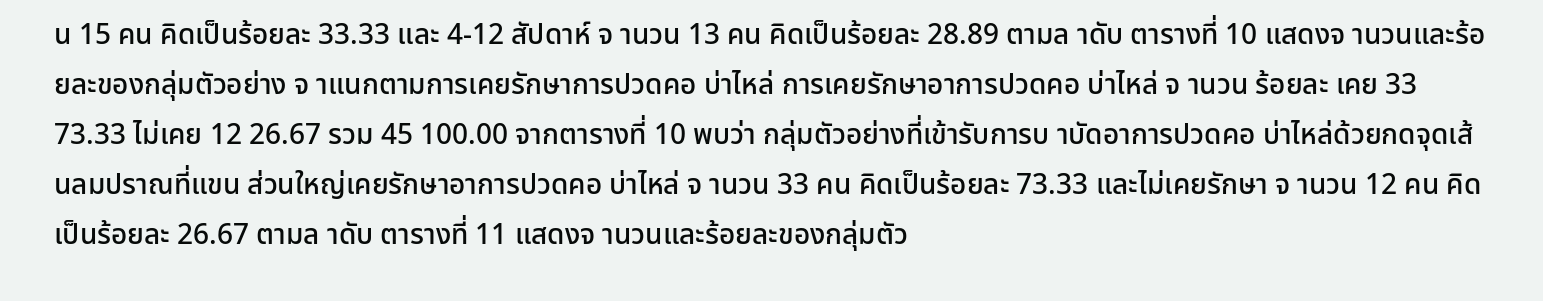น 15 คน คิดเป็นร้อยละ 33.33 และ 4-12 สัปดาห์ จ านวน 13 คน คิดเป็นร้อยละ 28.89 ตามล าดับ ตารางที่ 10 แสดงจ านวนและร้อยละของกลุ่มตัวอย่าง จ าแนกตามการเคยรักษาการปวดคอ บ่าไหล่ การเคยรักษาอาการปวดคอ บ่าไหล่ จ านวน ร้อยละ เคย 33 73.33 ไม่เคย 12 26.67 รวม 45 100.00 จากตารางที่ 10 พบว่า กลุ่มตัวอย่างที่เข้ารับการบ าบัดอาการปวดคอ บ่าไหล่ด้วยกดจุดเส้นลมปราณที่แขน ส่วนใหญ่เคยรักษาอาการปวดคอ บ่าไหล่ จ านวน 33 คน คิดเป็นร้อยละ 73.33 และไม่เคยรักษา จ านวน 12 คน คิดเป็นร้อยละ 26.67 ตามล าดับ ตารางที่ 11 แสดงจ านวนและร้อยละของกลุ่มตัว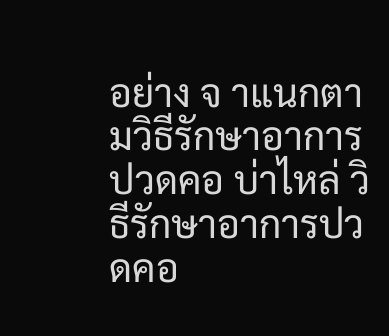อย่าง จ าแนกตามวิธีรักษาอาการปวดคอ บ่าไหล่ วิธีรักษาอาการปวดคอ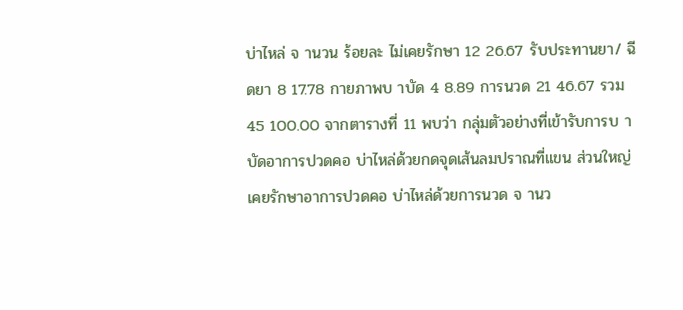บ่าไหล่ จ านวน ร้อยละ ไม่เคยรักษา 12 26.67 รับประทานยา/ ฉีดยา 8 17.78 กายภาพบ าบัด 4 8.89 การนวด 21 46.67 รวม 45 100.00 จากตารางที่ 11 พบว่า กลุ่มตัวอย่างที่เข้ารับการบ าบัดอาการปวดคอ บ่าไหล่ด้วยกดจุดเส้นลมปราณที่แขน ส่วนใหญ่เคยรักษาอาการปวดคอ บ่าไหล่ด้วยการนวด จ านว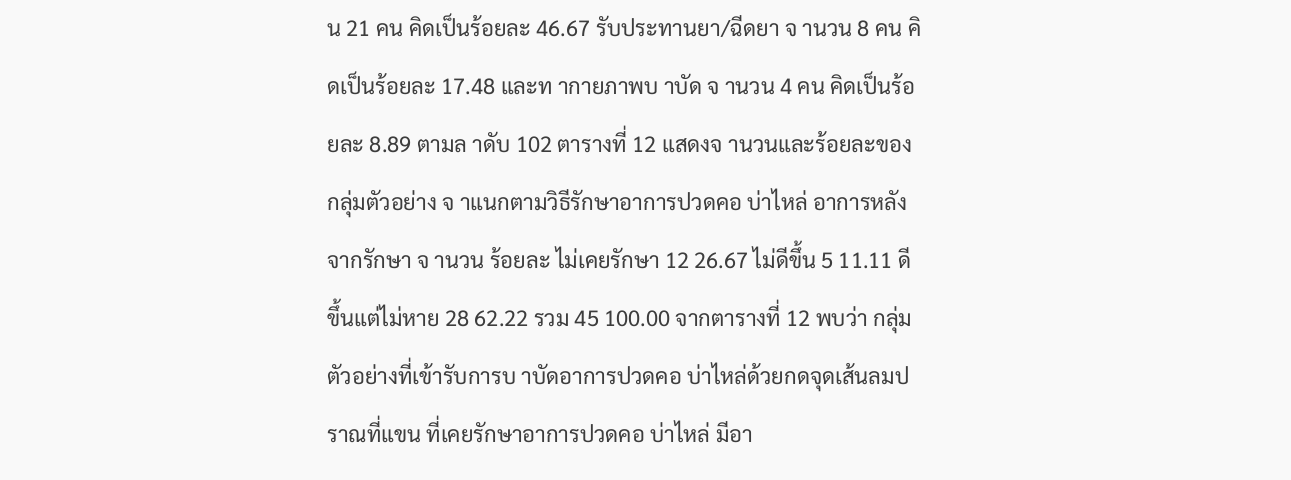น 21 คน คิดเป็นร้อยละ 46.67 รับประทานยา/ฉีดยา จ านวน 8 คน คิดเป็นร้อยละ 17.48 และท ากายภาพบ าบัด จ านวน 4 คน คิดเป็นร้อยละ 8.89 ตามล าดับ 102 ตารางที่ 12 แสดงจ านวนและร้อยละของกลุ่มตัวอย่าง จ าแนกตามวิธีรักษาอาการปวดคอ บ่าไหล่ อาการหลังจากรักษา จ านวน ร้อยละ ไม่เคยรักษา 12 26.67 ไม่ดีขึ้น 5 11.11 ดีขึ้นแต่ไม่หาย 28 62.22 รวม 45 100.00 จากตารางที่ 12 พบว่า กลุ่มตัวอย่างที่เข้ารับการบ าบัดอาการปวดคอ บ่าไหล่ด้วยกดจุดเส้นลมปราณที่แขน ที่เคยรักษาอาการปวดคอ บ่าไหล่ มีอา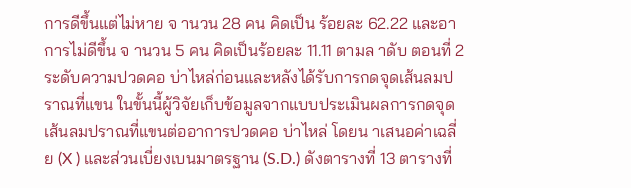การดีขึ้นแต่ไม่หาย จ านวน 28 คน คิดเป็น ร้อยละ 62.22 และอาการไม่ดีขึ้น จ านวน 5 คน คิดเป็นร้อยละ 11.11 ตามล าดับ ตอนที่ 2 ระดับความปวดคอ บ่าไหล่ก่อนและหลังได้รับการกดจุดเส้นลมปราณที่แขน ในขั้นนี้ผู้วิจัยเก็บข้อมูลจากแบบประเมินผลการกดจุดเส้นลมปราณที่แขนต่ออาการปวดคอ บ่าไหล่ โดยน าเสนอค่าเฉลี่ย (X ) และส่วนเบี่ยงเบนมาตรฐาน (S.D.) ดังตารางที่ 13 ตารางที่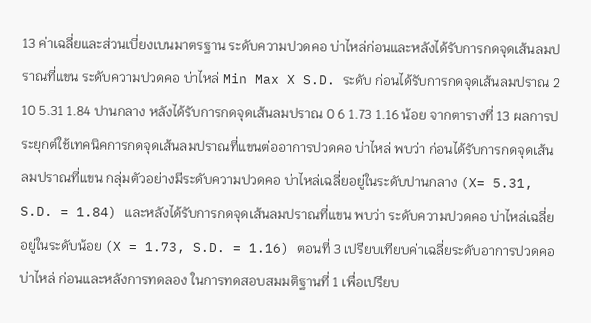13 ค่าเฉลี่ยและส่วนเบี่ยงเบนมาตรฐาน ระดับความปวดคอ บ่าไหล่ก่อนและหลังได้รับการกดจุดเส้นลมปราณที่แขน ระดับความปวดคอ บ่าไหล่ Min Max X S.D. ระดับ ก่อนได้รับการกดจุดเส้นลมปราณ 2 10 5.31 1.84 ปานกลาง หลังได้รับการกดจุดเส้นลมปราณ 0 6 1.73 1.16 น้อย จากตารางที่ 13 ผลการประยุกต์ใช้เทคนิคการกดจุดเส้นลมปราณที่แขนต่ออาการปวดคอ บ่าไหล่ พบว่า ก่อนได้รับการกดจุดเส้นลมปราณที่แขน กลุ่มตัวอย่างมีระดับความปวดคอ บ่าไหล่เฉลี่ยอยู่ในระดับปานกลาง (X= 5.31, S.D. = 1.84) และหลังได้รับการกดจุดเส้นลมปราณที่แขน พบว่า ระดับความปวดคอ บ่าไหล่เฉลี่ยอยู่ในระดับน้อย (X = 1.73, S.D. = 1.16) ตอนที่ 3 เปรียบเทียบค่าเฉลี่ยระดับอาการปวดคอ บ่าไหล่ ก่อนและหลังการทดลอง ในการทดสอบสมมติฐานที่ 1 เพื่อเปรียบ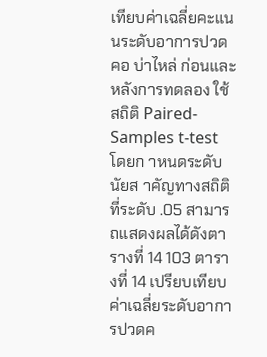เทียบค่าเฉลี่ยคะแนนระดับอาการปวดคอ บ่าไหล่ ก่อนและหลังการทดลอง ใช้สถิติ Paired-Samples t-test โดยก าหนดระดับนัยส าคัญทางสถิติที่ระดับ .05 สามารถแสดงผลได้ดังตารางที่ 14 103 ตารางที่ 14 เปรียบเทียบค่าเฉลี่ยระดับอาการปวดค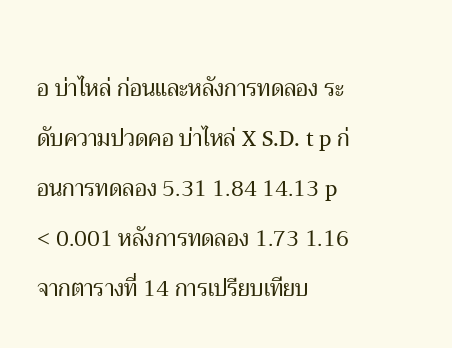อ บ่าไหล่ ก่อนและหลังการทดลอง ระดับความปวดคอ บ่าไหล่ X S.D. t p ก่อนการทดลอง 5.31 1.84 14.13 p < 0.001 หลังการทดลอง 1.73 1.16 จากตารางที่ 14 การเปรียบเทียบ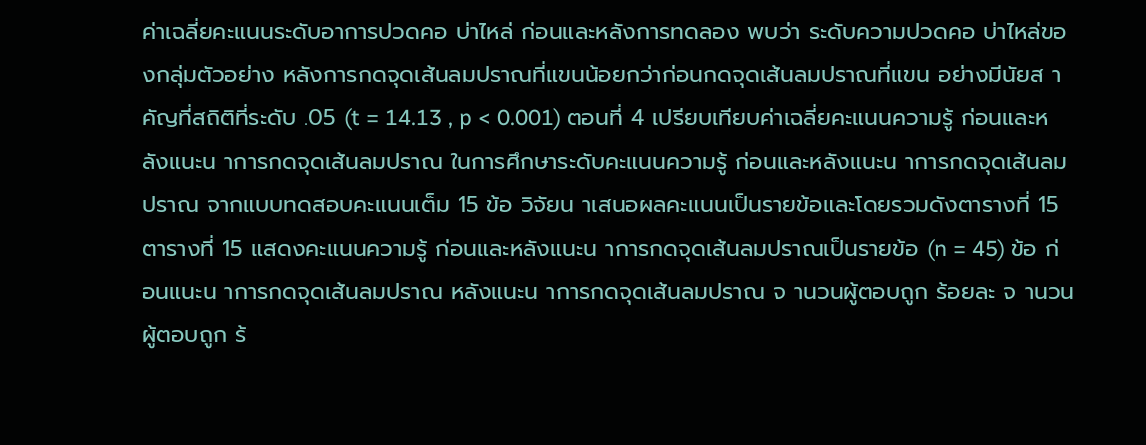ค่าเฉลี่ยคะแนนระดับอาการปวดคอ บ่าไหล่ ก่อนและหลังการทดลอง พบว่า ระดับความปวดคอ บ่าไหล่ของกลุ่มตัวอย่าง หลังการกดจุดเส้นลมปราณที่แขนน้อยกว่าก่อนกดจุดเส้นลมปราณที่แขน อย่างมีนัยส าคัญที่สถิติที่ระดับ .05 (t = 14.13 , p < 0.001) ตอนที่ 4 เปรียบเทียบค่าเฉลี่ยคะแนนความรู้ ก่อนและหลังแนะน าการกดจุดเส้นลมปราณ ในการศึกษาระดับคะแนนความรู้ ก่อนและหลังแนะน าการกดจุดเส้นลมปราณ จากแบบทดสอบคะแนนเต็ม 15 ข้อ วิจัยน าเสนอผลคะแนนเป็นรายข้อและโดยรวมดังตารางที่ 15 ตารางที่ 15 แสดงคะแนนความรู้ ก่อนและหลังแนะน าการกดจุดเส้นลมปราณเป็นรายข้อ (n = 45) ข้อ ก่อนแนะน าการกดจุดเส้นลมปราณ หลังแนะน าการกดจุดเส้นลมปราณ จ านวนผู้ตอบถูก ร้อยละ จ านวนผู้ตอบถูก ร้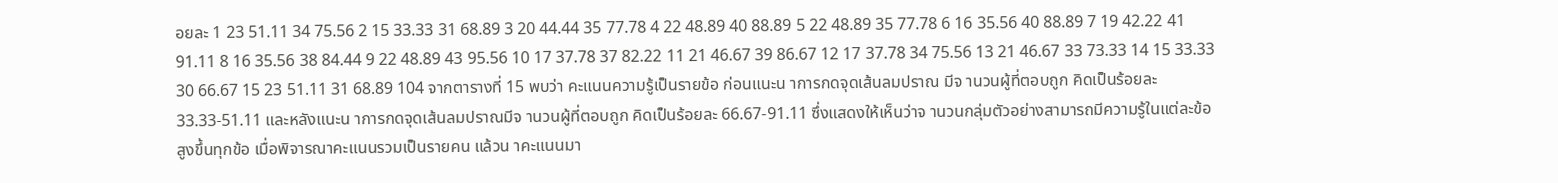อยละ 1 23 51.11 34 75.56 2 15 33.33 31 68.89 3 20 44.44 35 77.78 4 22 48.89 40 88.89 5 22 48.89 35 77.78 6 16 35.56 40 88.89 7 19 42.22 41 91.11 8 16 35.56 38 84.44 9 22 48.89 43 95.56 10 17 37.78 37 82.22 11 21 46.67 39 86.67 12 17 37.78 34 75.56 13 21 46.67 33 73.33 14 15 33.33 30 66.67 15 23 51.11 31 68.89 104 จากตารางที่ 15 พบว่า คะแนนความรู้เป็นรายข้อ ก่อนแนะน าการกดจุดเส้นลมปราณ มีจ านวนผู้ที่ตอบถูก คิดเป็นร้อยละ 33.33-51.11 และหลังแนะน าการกดจุดเส้นลมปราณมีจ านวนผู้ที่ตอบถูก คิดเป็นร้อยละ 66.67-91.11 ซึ่งแสดงให้เห็นว่าจ านวนกลุ่มตัวอย่างสามารถมีความรู้ในแต่ละข้อสูงขึ้นทุกข้อ เมื่อพิจารณาคะแนนรวมเป็นรายคน แล้วน าคะแนนมา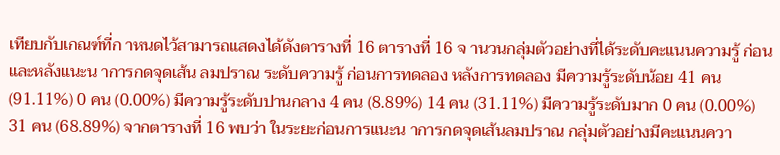เทียบกับเกณฑ์ที่ก าหนดไว้สามารถแสดงได้ดังตารางที่ 16 ตารางที่ 16 จ านวนกลุ่มตัวอย่างที่ได้ระดับคะแนนความรู้ ก่อนและหลังแนะน าการกดจุดเส้น ลมปราณ ระดับความรู้ ก่อนการทดลอง หลังการทดลอง มีความรู้ระดับน้อย 41 คน (91.11%) 0 คน (0.00%) มีความรู้ระดับปานกลาง 4 คน (8.89%) 14 คน (31.11%) มีความรู้ระดับมาก 0 คน (0.00%) 31 คน (68.89%) จากตารางที่ 16 พบว่า ในระยะก่อนการแนะน าการกดจุดเส้นลมปราณ กลุ่มตัวอย่างมีคะแนนควา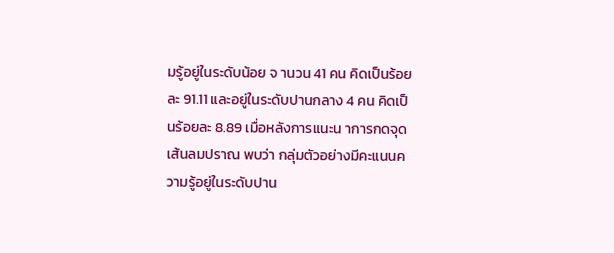มรู้อยู่ในระดับน้อย จ านวน 41 คน คิดเป็นร้อยละ 91.11 และอยู่ในระดับปานกลาง 4 คน คิดเป็นร้อยละ 8.89 เมื่อหลังการแนะน าการกดจุดเส้นลมปราณ พบว่า กลุ่มตัวอย่างมีคะแนนความรู้อยู่ในระดับปาน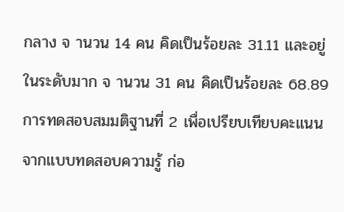กลาง จ านวน 14 คน คิดเป็นร้อยละ 31.11 และอยู่ในระดับมาก จ านวน 31 คน คิดเป็นร้อยละ 68.89 การทดสอบสมมติฐานที่ 2 เพื่อเปรียบเทียบคะแนนจากแบบทดสอบความรู้ ก่อ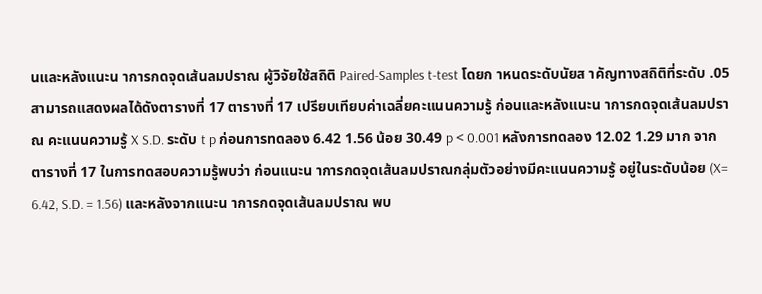นและหลังแนะน าการกดจุดเส้นลมปราณ ผู้วิจัยใช้สถิติ Paired-Samples t-test โดยก าหนดระดับนัยส าคัญทางสถิติที่ระดับ .05 สามารถแสดงผลได้ดังตารางที่ 17 ตารางที่ 17 เปรียบเทียบค่าเฉลี่ยคะแนนความรู้ ก่อนและหลังแนะน าการกดจุดเส้นลมปราณ คะแนนความรู้ X S.D. ระดับ t p ก่อนการทดลอง 6.42 1.56 น้อย 30.49 p < 0.001 หลังการทดลอง 12.02 1.29 มาก จากตารางที่ 17 ในการทดสอบความรู้พบว่า ก่อนแนะน าการกดจุดเส้นลมปราณกลุ่มตัวอย่างมีคะแนนความรู้ อยู่ในระดับน้อย (X= 6.42, S.D. = 1.56) และหลังจากแนะน าการกดจุดเส้นลมปราณ พบ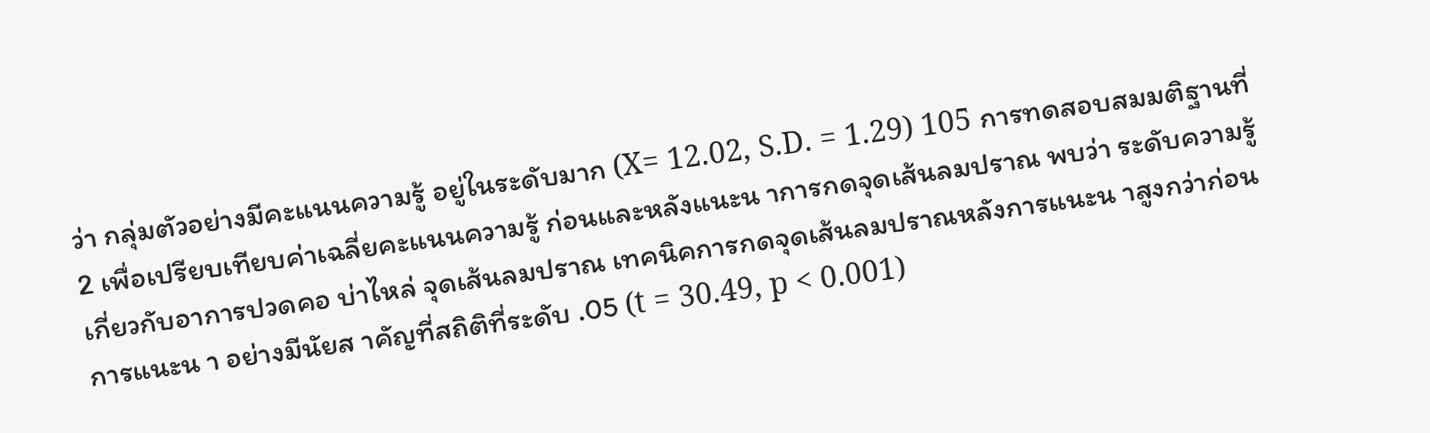ว่า กลุ่มตัวอย่างมีคะแนนความรู้ อยู่ในระดับมาก (X= 12.02, S.D. = 1.29) 105 การทดสอบสมมติฐานที่ 2 เพื่อเปรียบเทียบค่าเฉลี่ยคะแนนความรู้ ก่อนและหลังแนะน าการกดจุดเส้นลมปราณ พบว่า ระดับความรู้เกี่ยวกับอาการปวดคอ บ่าไหล่ จุดเส้นลมปราณ เทคนิคการกดจุดเส้นลมปราณหลังการแนะน าสูงกว่าก่อนการแนะน า อย่างมีนัยส าคัญที่สถิติที่ระดับ .05 (t = 30.49, p < 0.001)